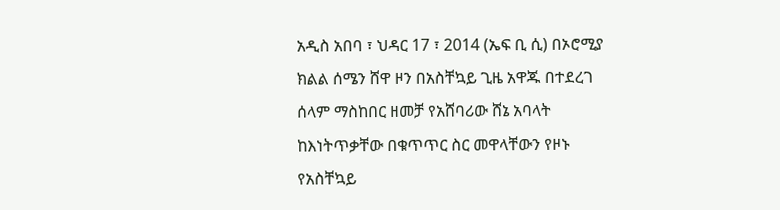አዲስ አበባ ፣ ህዳር 17 ፣ 2014 (ኤፍ ቢ ሲ) በኦሮሚያ ክልል ሰሜን ሸዋ ዞን በአስቸኳይ ጊዜ አዋጁ በተደረገ ሰላም ማስከበር ዘመቻ የአሸባሪው ሸኔ አባላት ከእነትጥቃቸው በቁጥጥር ስር መዋላቸውን የዞኑ የአስቸኳይ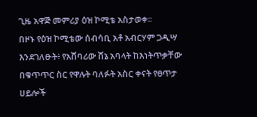ጊዜ አዋጅ መምሪያ ዕዝ ኮሚቴ አስታወቀ፡፡
በዞኑ የዕዝ ኮሚቴው ሰብሳቢ አቶ አብርሃም ጋዲሣ እንደገለፁት፥ የአሸባሪው ሸኔ አባላት ከእነትጥቃቸው በቁጥጥር ስር የዋሉት ባለፉት አስር ቀናት የፀጥታ ሀይሎች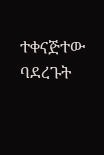ተቀናጅተው ባደረጉት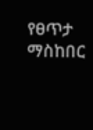የፀጥታ ማስከበር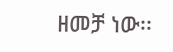ዘመቻ ነው፡፡